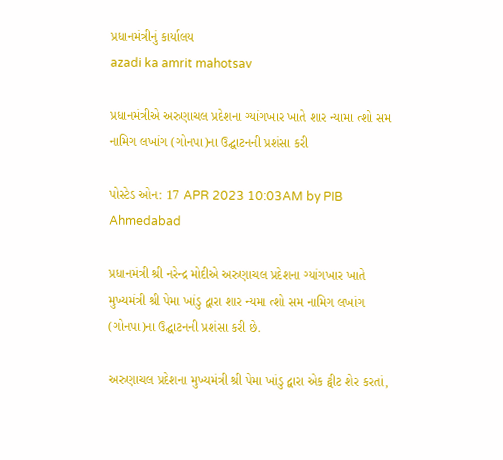પ્રધાનમંત્રીનું કાર્યાલય
azadi ka amrit mahotsav

પ્રધાનમંત્રીએ અરુણાચલ પ્રદેશના ગ્યાંગખાર ખાતે શાર ન્યામા ત્શો સમ નામિગ લખાંગ (ગોનપા)ના ઉદ્ઘાટનની પ્રશંસા કરી

પોસ્ટેડ ઓન: 17 APR 2023 10:03AM by PIB Ahmedabad

પ્રધાનમંત્રી શ્રી નરેન્દ્ર મોદીએ અરુણાચલ પ્રદેશના ગ્યાંગખાર ખાતે મુખ્યમંત્રી શ્રી પેમા ખાંડુ દ્વારા શાર ન્યમા ત્શો સમ નામિગ લખાંગ (ગોનપા)ના ઉદ્ઘાટનની પ્રશંસા કરી છે.

અરુણાચલ પ્રદેશના મુખ્યમંત્રી શ્રી પેમા ખાંડુ દ્વારા એક ટ્વીટ શેર કરતાં,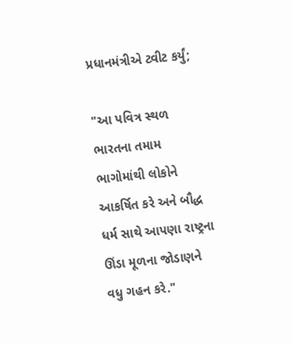પ્રધાનમંત્રીએ ટ્વીટ કર્યું;

"આ પવિત્ર સ્થળ ભારતના તમામ ભાગોમાંથી લોકોને આકર્ષિત કરે અને બૌદ્ધ ધર્મ સાથે આપણા રાષ્ટ્રના ઊંડા મૂળના જોડાણને વધુ ગહન કરે."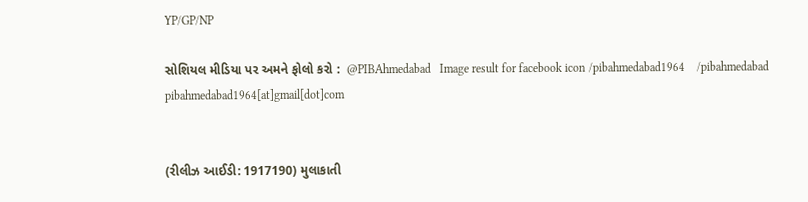YP/GP/NP

સોશિયલ મીડિયા પર અમને ફોલો કરો :  @PIBAhmedabad   Image result for facebook icon /pibahmedabad1964    /pibahmedabad  pibahmedabad1964[at]gmail[dot]com


(રીલીઝ આઈડી: 1917190) મુલાકાતી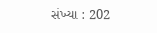સંખ્યા : 202